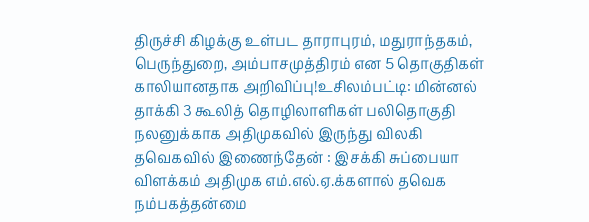திருச்சி கிழக்கு உள்பட தாராபுரம், மதுராந்தகம், பெருந்துறை, அம்பாசமுத்திரம் என 5 தொகுதிகள் காலியானதாக அறிவிப்பு!உசிலம்பட்டி: மின்னல் தாக்கி 3 கூலித் தொழிலாளிகள் பலிதொகுதி நலனுக்காக அதிமுகவில் இருந்து விலகி தவெகவில் இணைந்தேன் : இசக்கி சுப்பையா விளக்கம் அதிமுக எம்.எல்.ஏ.க்களால் தவெக நம்பகத்தன்மை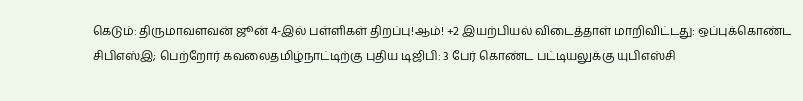கெடும்: திருமாவளவன் ஜூன் 4-இல் பள்ளிகள் திறப்பு!ஆம்! +2 இயற்பியல் விடைத்தாள் மாறிவிட்டது: ஒப்புக்கொண்ட சிபிஎஸ்இ; பெற்றோர் கவலைதமிழ்நாட்டிற்கு புதிய டிஜிபி: 3 பேர் கொண்ட பட்டியலுக்கு யுபிஎஸ்சி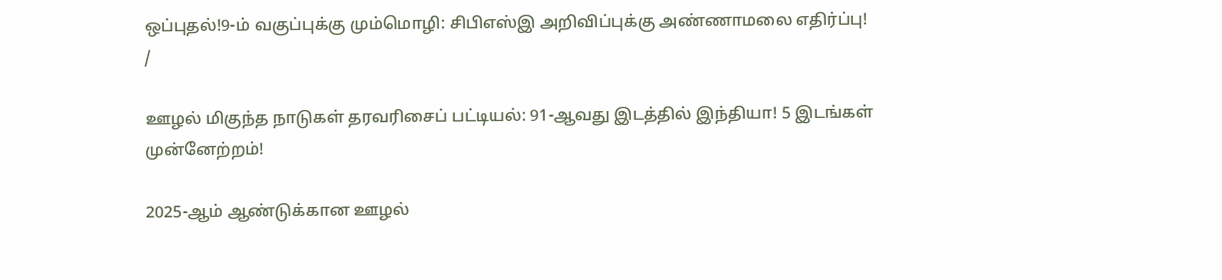ஒப்புதல்!9-ம் வகுப்புக்கு மும்மொழி: சிபிஎஸ்இ அறிவிப்புக்கு அண்ணாமலை எதிர்ப்பு!
/

ஊழல் மிகுந்த நாடுகள் தரவரிசைப் பட்டியல்: 91-ஆவது இடத்தில் இந்தியா! 5 இடங்கள் முன்னேற்றம்!

2025-ஆம் ஆண்டுக்கான ஊழல்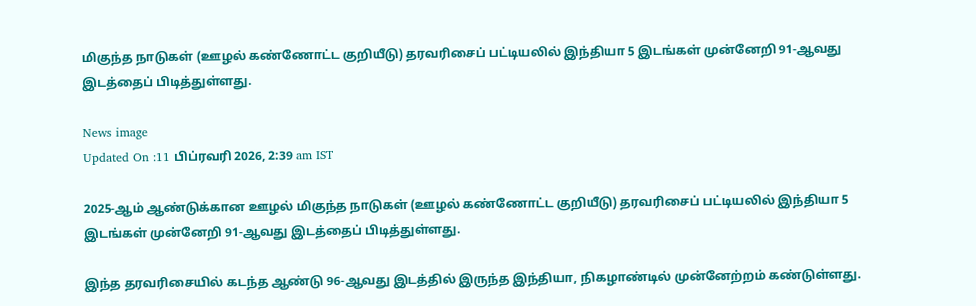மிகுந்த நாடுகள் (ஊழல் கண்ணோட்ட குறியீடு) தரவரிசைப் பட்டியலில் இந்தியா 5 இடங்கள் முன்னேறி 91-ஆவது இடத்தைப் பிடித்துள்ளது.

News image
Updated On :11 பிப்ரவரி 2026, 2:39 am IST

2025-ஆம் ஆண்டுக்கான ஊழல் மிகுந்த நாடுகள் (ஊழல் கண்ணோட்ட குறியீடு) தரவரிசைப் பட்டியலில் இந்தியா 5 இடங்கள் முன்னேறி 91-ஆவது இடத்தைப் பிடித்துள்ளது.

இந்த தரவரிசையில் கடந்த ஆண்டு 96-ஆவது இடத்தில் இருந்த இந்தியா, நிகழாண்டில் முன்னேற்றம் கண்டுள்ளது.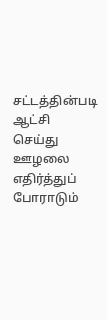சட்டத்தின்படி ஆட்சி செய்து ஊழலை எதிர்த்துப் போராடும்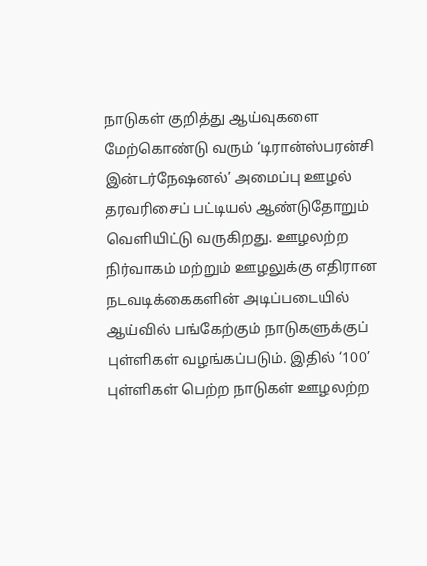நாடுகள் குறித்து ஆய்வுகளை மேற்கொண்டு வரும் ‘டிரான்ஸ்பரன்சி இன்டர்நேஷனல்’ அமைப்பு ஊழல் தரவரிசைப் பட்டியல் ஆண்டுதோறும் வெளியிட்டு வருகிறது. ஊழலற்ற நிர்வாகம் மற்றும் ஊழலுக்கு எதிரான நடவடிக்கைகளின் அடிப்படையில் ஆய்வில் பங்கேற்கும் நாடுகளுக்குப் புள்ளிகள் வழங்கப்படும். இதில் ‘100’ புள்ளிகள் பெற்ற நாடுகள் ஊழலற்ற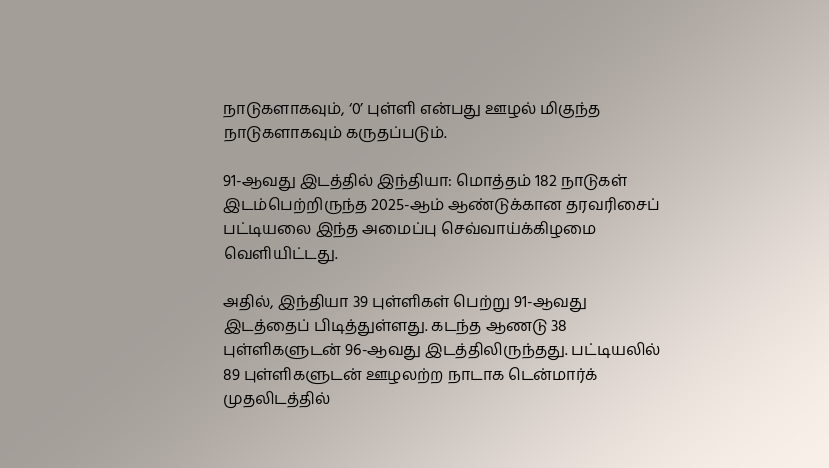நாடுகளாகவும், ‘0’ புள்ளி என்பது ஊழல் மிகுந்த நாடுகளாகவும் கருதப்படும்.

91-ஆவது இடத்தில் இந்தியா: மொத்தம் 182 நாடுகள் இடம்பெற்றிருந்த 2025-ஆம் ஆண்டுக்கான தரவரிசைப் பட்டியலை இந்த அமைப்பு செவ்வாய்க்கிழமை வெளியிட்டது.

அதில், இந்தியா 39 புள்ளிகள் பெற்று 91-ஆவது இடத்தைப் பிடித்துள்ளது. கடந்த ஆணடு 38 புள்ளிகளுடன் 96-ஆவது இடத்திலிருந்தது. பட்டியலில் 89 புள்ளிகளுடன் ஊழலற்ற நாடாக டென்மார்க் முதலிடத்தில்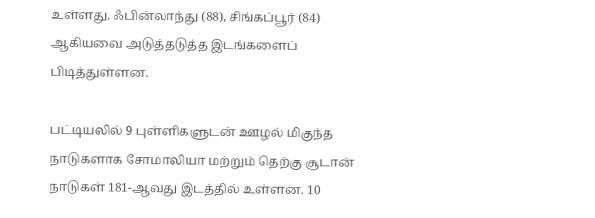உள்ளது. ஃபின்லாந்து (88), சிங்கப்பூர் (84) ஆகியவை அடுத்தடுத்த இடங்களைப் பிடித்துள்ளன.

பட்டியலில் 9 புள்ளிகளுடன் ஊழல் மிகுந்த நாடுகளாக சோமாலியா மற்றும் தெற்கு சூடான் நாடுகள் 181-ஆவது இடத்தில் உள்ளன. 10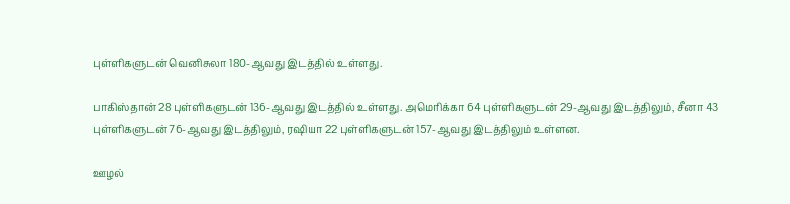புள்ளிகளுடன் வெனிசுலா 180-ஆவது இடத்தில் உள்ளது.

பாகிஸ்தான் 28 புள்ளிகளுடன் 136-ஆவது இடத்தில் உள்ளது. அமெரிக்கா 64 புள்ளிகளுடன் 29-ஆவது இடத்திலும், சீனா 43 புள்ளிகளுடன் 76-ஆவது இடத்திலும், ரஷியா 22 புள்ளிகளுடன் 157-ஆவது இடத்திலும் உள்ளன.

ஊழல்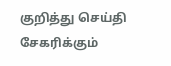குறித்து செய்தி சேகரிக்கும்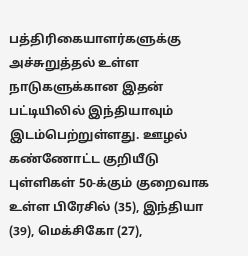பத்திரிகையாளர்களுக்கு அச்சுறுத்தல் உள்ள நாடுகளுக்கான இதன் பட்டியிலில் இந்தியாவும் இடம்பெற்றுள்ளது. ஊழல் கண்ணோட்ட குறியீடு புள்ளிகள் 50-க்கும் குறைவாக உள்ள பிரேசில் (35), இந்தியா (39), மெக்சிகோ (27),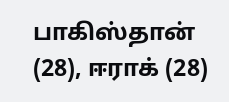பாகிஸ்தான் (28), ஈராக் (28)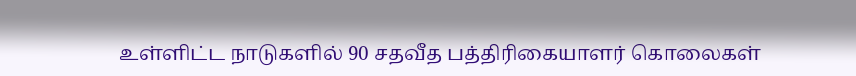உள்ளிட்ட நாடுகளில் 90 சதவீத பத்திரிகையாளர் கொலைகள்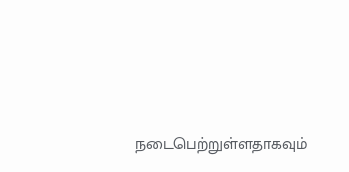நடைபெற்றுள்ளதாகவும்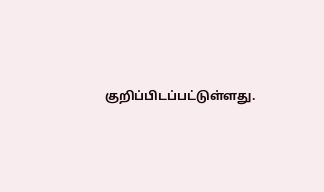குறிப்பிடப்பட்டுள்ளது.